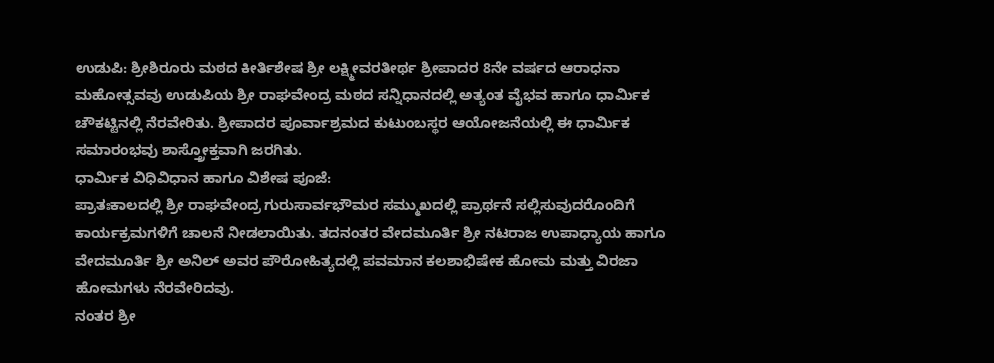ಉಡುಪಿ: ಶ್ರೀಶಿರೂರು ಮಠದ ಕೀರ್ತಿಶೇಷ ಶ್ರೀ ಲಕ್ಷ್ಮೀವರತೀರ್ಥ ಶ್ರೀಪಾದರ 8ನೇ ವರ್ಷದ ಆರಾಧನಾ ಮಹೋತ್ಸವವು ಉಡುಪಿಯ ಶ್ರೀ ರಾಘವೇಂದ್ರ ಮಠದ ಸನ್ನಿಧಾನದಲ್ಲಿ ಅತ್ಯಂತ ವೈಭವ ಹಾಗೂ ಧಾರ್ಮಿಕ ಚೌಕಟ್ಟಿನಲ್ಲಿ ನೆರವೇರಿತು. ಶ್ರೀಪಾದರ ಪೂರ್ವಾಶ್ರಮದ ಕುಟುಂಬಸ್ಥರ ಆಯೋಜನೆಯಲ್ಲಿ ಈ ಧಾರ್ಮಿಕ ಸಮಾರಂಭವು ಶಾಸ್ತ್ರೋಕ್ತವಾಗಿ ಜರಗಿತು.
ಧಾರ್ಮಿಕ ವಿಧಿವಿಧಾನ ಹಾಗೂ ವಿಶೇಷ ಪೂಜೆ:
ಪ್ರಾತಃಕಾಲದಲ್ಲಿ ಶ್ರೀ ರಾಘವೇಂದ್ರ ಗುರುಸಾರ್ವಭೌಮರ ಸಮ್ಮುಖದಲ್ಲಿ ಪ್ರಾರ್ಥನೆ ಸಲ್ಲಿಸುವುದರೊಂದಿಗೆ ಕಾರ್ಯಕ್ರಮಗಳಿಗೆ ಚಾಲನೆ ನೀಡಲಾಯಿತು. ತದನಂತರ ವೇದಮೂರ್ತಿ ಶ್ರೀ ನಟರಾಜ ಉಪಾಧ್ಯಾಯ ಹಾಗೂ ವೇದಮೂರ್ತಿ ಶ್ರೀ ಅನಿಲ್ ಅವರ ಪೌರೋಹಿತ್ಯದಲ್ಲಿ ಪವಮಾನ ಕಲಶಾಭಿಷೇಕ ಹೋಮ ಮತ್ತು ವಿರಜಾ ಹೋಮಗಳು ನೆರವೇರಿದವು.
ನಂತರ ಶ್ರೀ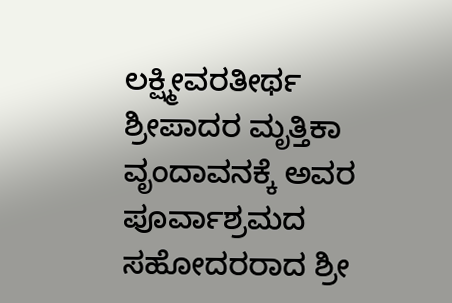ಲಕ್ಷ್ಮೀವರತೀರ್ಥ ಶ್ರೀಪಾದರ ಮೃತ್ತಿಕಾ ವೃಂದಾವನಕ್ಕೆ ಅವರ ಪೂರ್ವಾಶ್ರಮದ ಸಹೋದರರಾದ ಶ್ರೀ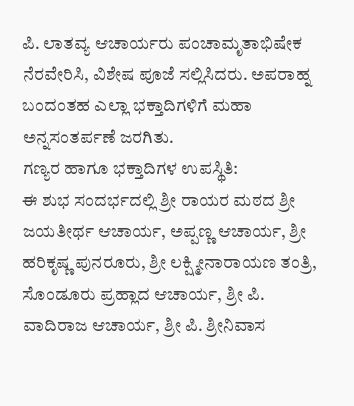ಪಿ. ಲಾತವ್ಯ ಆಚಾರ್ಯರು ಪಂಚಾಮೃತಾಭಿಷೇಕ ನೆರವೇರಿಸಿ, ವಿಶೇಷ ಪೂಜೆ ಸಲ್ಲಿಸಿದರು. ಅಪರಾಹ್ನ ಬಂದಂತಹ ಎಲ್ಲಾ ಭಕ್ತಾದಿಗಳಿಗೆ ಮಹಾ ಅನ್ನಸಂತರ್ಪಣೆ ಜರಗಿತು.
ಗಣ್ಯರ ಹಾಗೂ ಭಕ್ತಾದಿಗಳ ಉಪಸ್ಥಿತಿ:
ಈ ಶುಭ ಸಂದರ್ಭದಲ್ಲಿ ಶ್ರೀ ರಾಯರ ಮಠದ ಶ್ರೀ ಜಯತೀರ್ಥ ಆಚಾರ್ಯ, ಅಪ್ಪಣ್ಣ ಆಚಾರ್ಯ, ಶ್ರೀ ಹರಿಕೃಷ್ಣ ಪುನರೂರು, ಶ್ರೀ ಲಕ್ಷ್ಮೀನಾರಾಯಣ ತಂತ್ರಿ, ಸೊಂಡೂರು ಪ್ರಹ್ಲಾದ ಆಚಾರ್ಯ, ಶ್ರೀ ಪಿ. ವಾದಿರಾಜ ಆಚಾರ್ಯ, ಶ್ರೀ ಪಿ. ಶ್ರೀನಿವಾಸ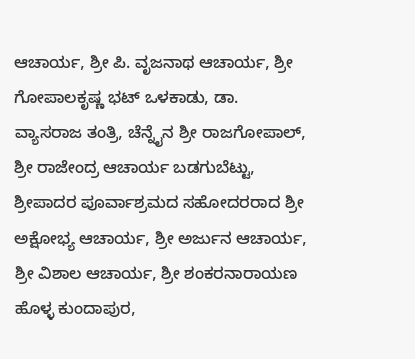ಆಚಾರ್ಯ, ಶ್ರೀ ಪಿ. ವೃಜನಾಥ ಆಚಾರ್ಯ, ಶ್ರೀ ಗೋಪಾಲಕೃಷ್ಣ ಭಟ್ ಒಳಕಾಡು, ಡಾ. ವ್ಯಾಸರಾಜ ತಂತ್ರಿ, ಚೆನ್ನೈನ ಶ್ರೀ ರಾಜಗೋಪಾಲ್, ಶ್ರೀ ರಾಜೇಂದ್ರ ಆಚಾರ್ಯ ಬಡಗುಬೆಟ್ಟು, ಶ್ರೀಪಾದರ ಪೂರ್ವಾಶ್ರಮದ ಸಹೋದರರಾದ ಶ್ರೀ ಅಕ್ಷೋಭ್ಯ ಆಚಾರ್ಯ, ಶ್ರೀ ಅರ್ಜುನ ಆಚಾರ್ಯ, ಶ್ರೀ ವಿಶಾಲ ಆಚಾರ್ಯ, ಶ್ರೀ ಶಂಕರನಾರಾಯಣ ಹೊಳ್ಳ ಕುಂದಾಪುರ,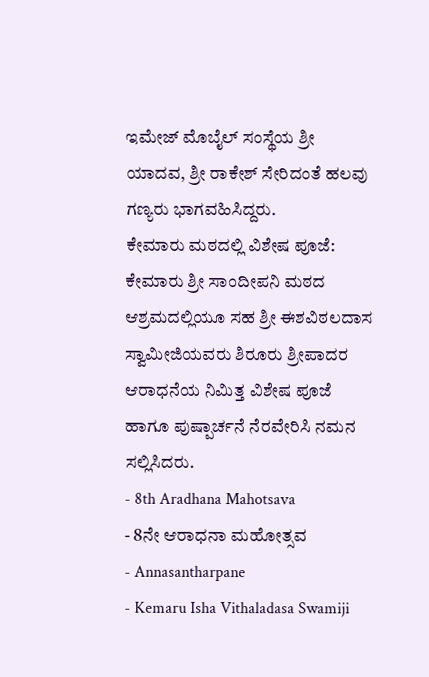ಇಮೇಜ್ ಮೊಬೈಲ್ ಸಂಸ್ಥೆಯ ಶ್ರೀ ಯಾದವ, ಶ್ರೀ ರಾಕೇಶ್ ಸೇರಿದಂತೆ ಹಲವು ಗಣ್ಯರು ಭಾಗವಹಿಸಿದ್ದರು.
ಕೇಮಾರು ಮಠದಲ್ಲಿ ವಿಶೇಷ ಪೂಜೆ:
ಕೇಮಾರು ಶ್ರೀ ಸಾಂದೀಪನಿ ಮಠದ ಆಶ್ರಮದಲ್ಲಿಯೂ ಸಹ ಶ್ರೀ ಈಶವಿಠಲದಾಸ ಸ್ವಾಮೀಜಿಯವರು ಶಿರೂರು ಶ್ರೀಪಾದರ ಆರಾಧನೆಯ ನಿಮಿತ್ತ ವಿಶೇಷ ಪೂಜೆ ಹಾಗೂ ಪುಷ್ಪಾರ್ಚನೆ ನೆರವೇರಿಸಿ ನಮನ ಸಲ್ಲಿಸಿದರು.
- 8th Aradhana Mahotsava
- 8ನೇ ಆರಾಧನಾ ಮಹೋತ್ಸವ
- Annasantharpane
- Kemaru Isha Vithaladasa Swamiji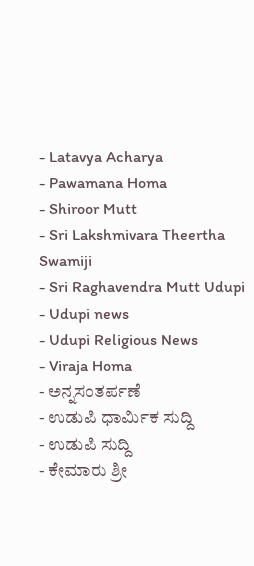- Latavya Acharya
- Pawamana Homa
- Shiroor Mutt
- Sri Lakshmivara Theertha Swamiji
- Sri Raghavendra Mutt Udupi
- Udupi news
- Udupi Religious News
- Viraja Homa
- ಅನ್ನಸಂತರ್ಪಣೆ
- ಉಡುಪಿ ಧಾರ್ಮಿಕ ಸುದ್ದಿ
- ಉಡುಪಿ ಸುದ್ದಿ
- ಕೇಮಾರು ಶ್ರೀ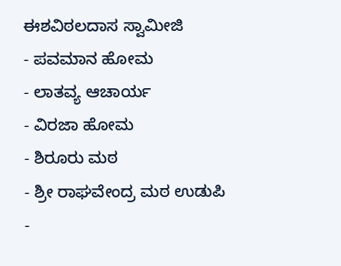ಈಶವಿಠಲದಾಸ ಸ್ವಾಮೀಜಿ
- ಪವಮಾನ ಹೋಮ
- ಲಾತವ್ಯ ಆಚಾರ್ಯ
- ವಿರಜಾ ಹೋಮ
- ಶಿರೂರು ಮಠ
- ಶ್ರೀ ರಾಘವೇಂದ್ರ ಮಠ ಉಡುಪಿ
-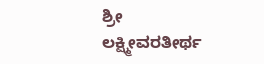ಶ್ರೀ ಲಕ್ಷ್ಮೀವರತೀರ್ಥ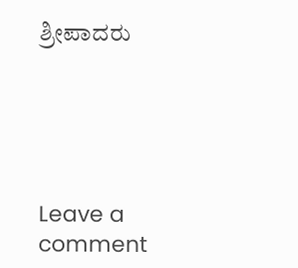ಶ್ರೀಪಾದರು





Leave a comment